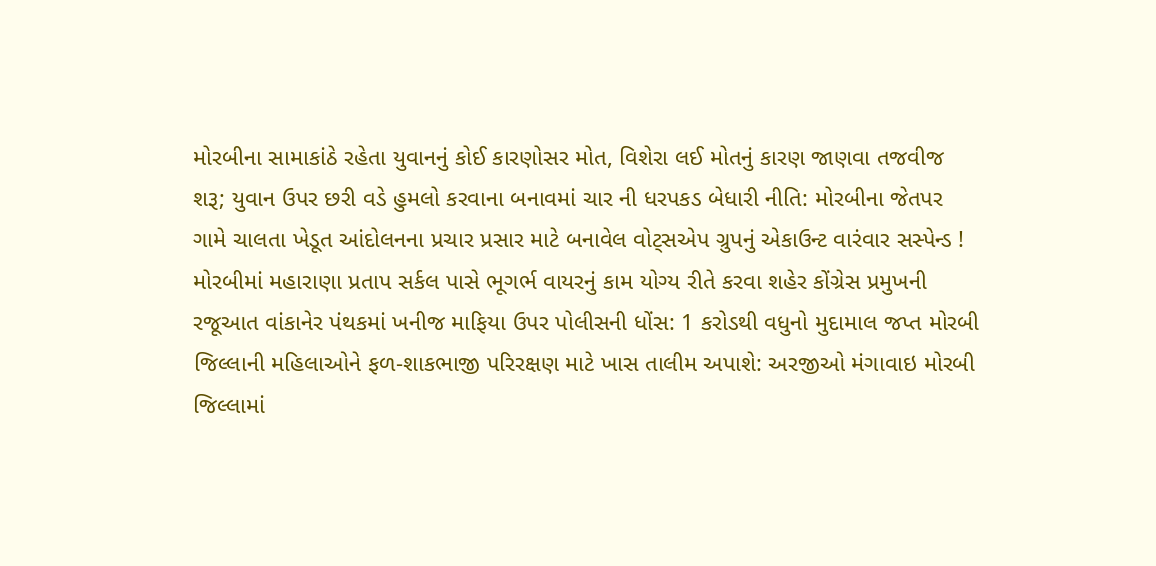મોરબીના સામાકાંઠે રહેતા યુવાનનું કોઈ કારણોસર મોત, વિશેરા લઈ મોતનું કારણ જાણવા તજવીજ શરૂ; યુવાન ઉપર છરી વડે હુમલો કરવાના બનાવમાં ચાર ની ધરપકડ બેધારી નીતિ: મોરબીના જેતપર ગામે ચાલતા ખેડૂત આંદોલનના પ્રચાર પ્રસાર માટે બનાવેલ વોટ્સએપ ગ્રુપનું એકાઉન્ટ વારંવાર સસ્પેન્ડ !  મોરબીમાં મહારાણા પ્રતાપ સર્કલ પાસે ભૂગર્ભ વાયરનું કામ યોગ્ય રીતે કરવા શહેર કોંગ્રેસ પ્રમુખની રજૂઆત વાંકાનેર પંથકમાં ખનીજ માફિયા ઉપર પોલીસની ધોંસ: 1 કરોડથી વધુનો મુદામાલ જપ્ત મોરબી જિલ્લાની મહિલાઓને ફળ-શાકભાજી પરિરક્ષણ માટે ખાસ તાલીમ અપાશે: અરજીઓ મંગાવાઇ મોરબી જિલ્લામાં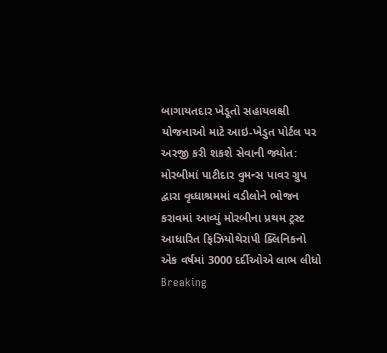બાગાયતદાર ખેડૂતો સહાયલક્ષી યોજનાઓ માટે આઇ-ખેડુત પોર્ટલ પર અરજી કરી શકશે સેવાની જ્યોત: મોરબીમાં પાટીદાર વુમન્સ પાવર ગ્રુપ દ્વારા વૃધ્ધાશ્રમમાં વડીલોને ભોજન કરાવમાં આવ્યું મોરબીના પ્રથમ ટ્રસ્ટ આધારિત ફિઝિયોથેરાપી ક્લિનિકનો એક વર્ષમાં 3000 દર્દીઓએ લાભ લીધો
Breaking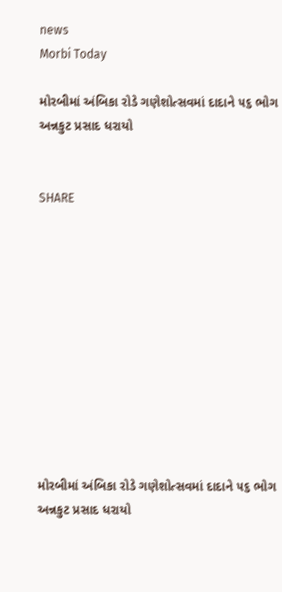news
Morbi Today

મોરબીમાં અંબિકા રોડે ગણેશોત્સવમાં દાદાને ૫૬ ભોગ અન્નકુટ પ્રસાદ ધરાયો


SHARE











મોરબીમાં અંબિકા રોડે ગણેશોત્સવમાં દાદાને ૫૬ ભોગ અન્નકુટ પ્રસાદ ધરાયો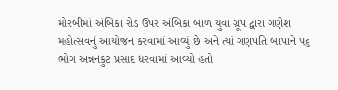મોરબીમાં અંબિકા રોડ ઉપર અંબિકા બાળ યુવા ગ્રૂપ દ્વારા ગણેશ મહોત્સવનું આયોજન કરવામાં આવ્યું છે અને ત્યાં ગણપતિ બાપાને ૫૬ ભોગ અન્નનકુટ પ્રસાદ ધરવામાં આવ્યો હતો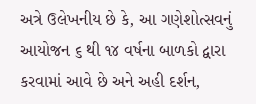અત્રે ઉલેખનીય છે કે, આ ગણેશોત્સવનું આયોજન ૬ થી ૧૪ વર્ષના બાળકો દ્વારા કરવામાં આવે છે અને અહી દર્શન,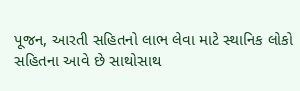પૂજન, આરતી સહિતનો લાભ લેવા માટે સ્થાનિક લોકો સહિતના આવે છે સાથોસાથ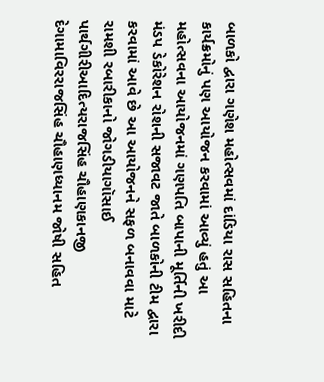બાળકો દ્વારા ગણેશ મહોત્સવમાં દાંડિયા રાસ સહિતના કાર્યક્રમોનું પણ આયોજન કરવામાં આવ્યું હતું આ મહોત્સવના આયોજનમાં ગણપતિ બાપાની મૂર્તિની ખરીદી મંડપ ડેકોરેશન રોશની સજાવટ જાતે બાળકોની ટીમ દ્વારા કરવામાં આવે છે આ આયોજનને સફળ બનાવવા માટે રામશી રબારીકાનો જોગડીયાગૉસાઈ પાર્થગીરીઆદિત્યરાજસિંહ ચૌહાણકાનજી દેગામાવિરરાજસિંહ ચૌહાણધ્યાનમ જોષી સહિત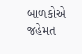બાળકોએ જહેમત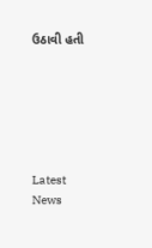ઉઠાવી હતી






Latest News